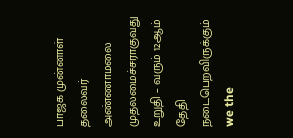பாஜக முன்னாள் தலைவர் அண்ணாமலை முதலமைச்சராகுவது உறுதி – வரும் 12ஆம் தேதி நடைபெறவிருக்கும் we the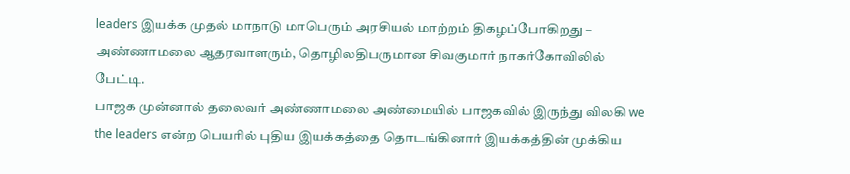leaders இயக்க முதல் மாநாடு மாபெரும் அரசியல் மாற்றம் திகழப்போகிறது – அண்ணாமலை ஆதரவாளரும், தொழிலதிபருமான சிவகுமார் நாகர்கோவிலில் பேட்டி.
பாஜக முன்னால் தலைவர் அண்ணாமலை அண்மையில் பாஜகவில் இருந்து விலகி we the leaders என்ற பெயரில் புதிய இயக்கத்தை தொடங்கினார் இயக்கத்தின் முக்கிய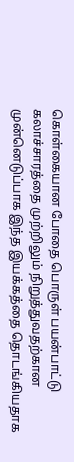கொள்கையான போதை பொருள் பயன்பாட்டு கலாச்சாரத்தை முற்றிலும் நிறுத்துவதற்கான முன்னெடுப்பாக இந்த இயக்கத்தை தொடங்கியதாக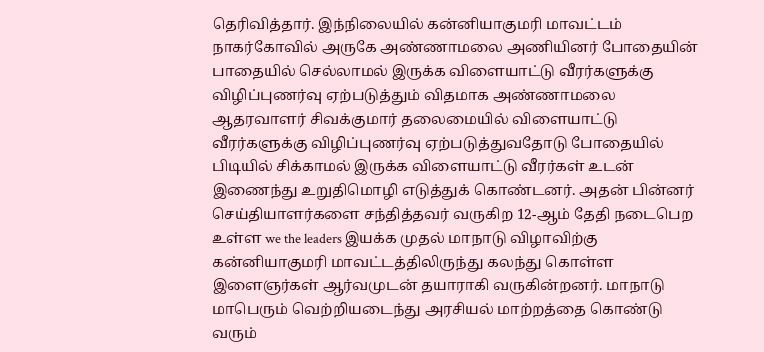தெரிவித்தார். இந்நிலையில் கன்னியாகுமரி மாவட்டம் நாகர்கோவில் அருகே அண்ணாமலை அணியினர் போதையின் பாதையில் செல்லாமல் இருக்க விளையாட்டு வீரர்களுக்கு விழிப்புணர்வு ஏற்படுத்தும் விதமாக அண்ணாமலை ஆதரவாளர் சிவக்குமார் தலைமையில் விளையாட்டு வீரர்களுக்கு விழிப்புணர்வு ஏற்படுத்துவதோடு போதையில் பிடியில் சிக்காமல் இருக்க விளையாட்டு வீரர்கள் உடன் இணைந்து உறுதிமொழி எடுத்துக் கொண்டனர். அதன் பின்னர் செய்தியாளர்களை சந்தித்தவர் வருகிற 12-ஆம் தேதி நடைபெற உள்ள we the leaders இயக்க முதல் மாநாடு விழாவிற்கு கன்னியாகுமரி மாவட்டத்திலிருந்து கலந்து கொள்ள இளைஞர்கள் ஆர்வமுடன் தயாராகி வருகின்றனர். மாநாடு மாபெரும் வெற்றியடைந்து அரசியல் மாற்றத்தை கொண்டு வரும்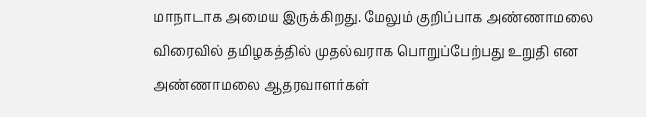மாநாடாக அமைய இருக்கிறது. மேலும் குறிப்பாக அண்ணாமலை விரைவில் தமிழகத்தில் முதல்வராக பொறுப்பேற்பது உறுதி என அண்ணாமலை ஆதரவாளர்கள்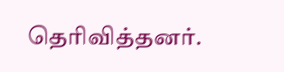தெரிவித்தனர்.